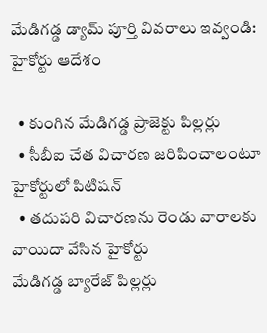మేడిగడ్డ డ్యామ్ పూర్తి వివరాలు ఇవ్వండి: హైకోర్టు ఆదేశం

  • కుంగిన మేడిగడ్డ ప్రాజెక్టు పిల్లర్లు
  • సీబీఐ చేత విచారణ జరిపించాలంటూ హైకోర్టులో పిటిషన్
  • తదుపరి విచారణను రెండు వారాలకు వాయిదా వేసిన హైకోర్టు
మేడిగడ్డ బ్యారేజ్ పిల్లర్లు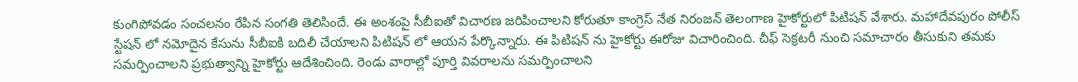కుంగిపోవడం సంచలనం రేపిన సంగతి తెలిసిందే. ఈ అంశంపై సీబీఐతో విచారణ జరిపించాలని కోరుతూ కాంగ్రెస్ నేత నిరంజన్ తెలంగాణ హైకోర్టులో పిటిషన్ వేశారు. మహాదేవపురం పోలీస్ స్టేషన్ లో నమోదైన కేసును సీబీఐకి బదిలీ చేయాలని పిటిషన్ లో ఆయన పేర్కొన్నారు. ఈ పిటిషన్ ను హైకోర్టు ఈరోజు విచారించింది. చీఫ్ సెక్రటరీ నుంచి సమాచారం తీసుకుని తమకు సమర్పించాలని ప్రభుత్వాన్ని హైకోర్టు ఆదేశించింది. రెండు వారాల్లో పూర్తి వివరాలను సమర్పించాలని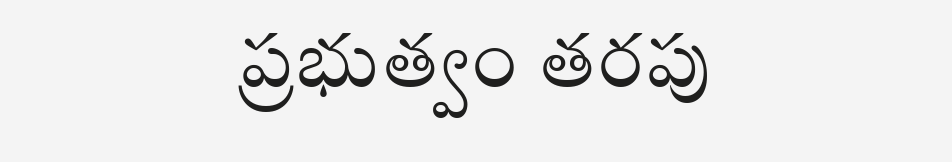ప్రభుత్వం తరపు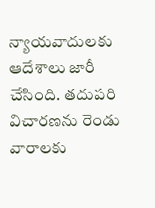న్యాయవాదులకు ఆదేశాలు జారీ చేసింది. తదుపరి విచారణను రెండు వారాలకు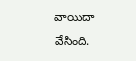వాయిదా వేసింది.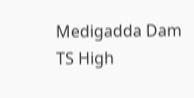Medigadda Dam
TS High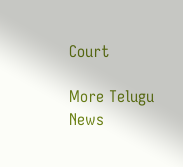Court

More Telugu News